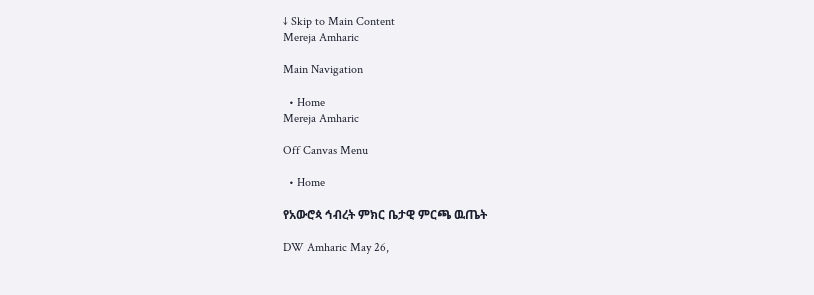↓ Skip to Main Content
Mereja Amharic

Main Navigation

  • Home
Mereja Amharic

Off Canvas Menu

  • Home

የአውሮጳ ኅብረት ምክር ቤታዊ ምርጫ ዉጤት

DW Amharic May 26,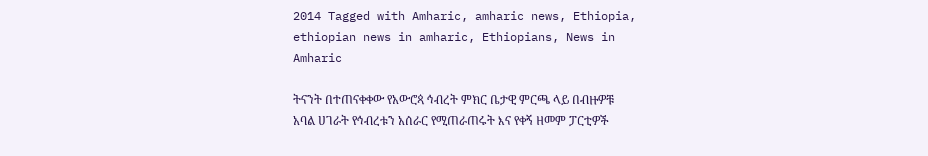2014 Tagged with Amharic, amharic news, Ethiopia, ethiopian news in amharic, Ethiopians, News in Amharic

ትናንት በተጠናቀቀው የአውሮጳ ኅብረት ምክር ቤታዊ ምርጫ ላይ በብዙዎቹ አባል ሀገራት የኅብረቱን አሰራር የሚጠራጠሩት እና የቀኝ ዘመም ፓርቲዎች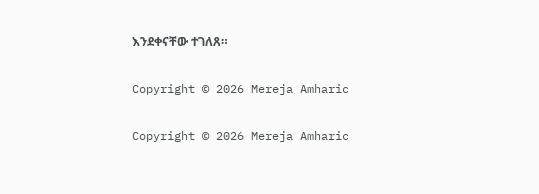እንደቀናቸው ተገለጸ።

Copyright © 2026 Mereja Amharic

Copyright © 2026 Mereja Amharic